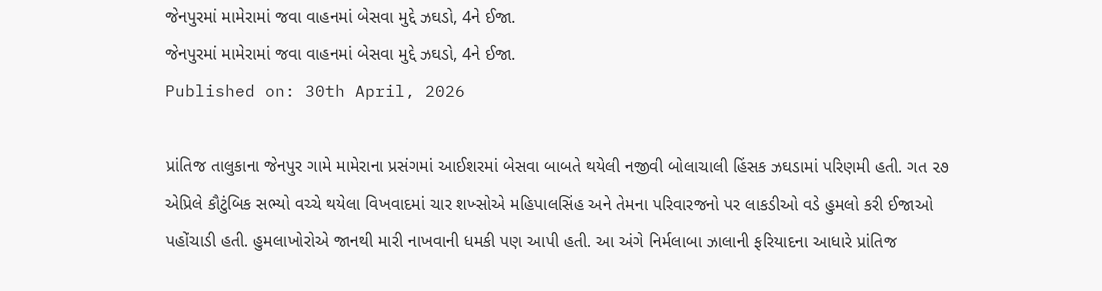જેનપુરમાં મામેરામાં જવા વાહનમાં બેસવા મુદ્દે ઝઘડો, 4ને ઈજા.
જેનપુરમાં મામેરામાં જવા વાહનમાં બેસવા મુદ્દે ઝઘડો, 4ને ઈજા.
Published on: 30th April, 2026

પ્રાંતિજ તાલુકાના જેનપુર ગામે મામેરાના પ્રસંગમાં આઈશરમાં બેસવા બાબતે થયેલી નજીવી બોલાચાલી હિંસક ઝઘડામાં પરિણમી હતી. ગત ૨૭ એપ્રિલે કૌટુંબિક સભ્યો વચ્ચે થયેલા વિખવાદમાં ચાર શખ્સોએ મહિપાલસિંહ અને તેમના પરિવારજનો પર લાકડીઓ વડે હુમલો કરી ઈજાઓ પહોંચાડી હતી. હુમલાખોરોએ જાનથી મારી નાખવાની ધમકી પણ આપી હતી. આ અંગે નિર્મલાબા ઝાલાની ફરિયાદના આધારે પ્રાંતિજ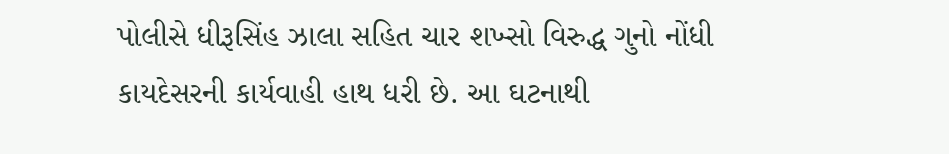પોલીસે ધીરૂસિંહ ઝાલા સહિત ચાર શખ્સો વિરુદ્ધ ગુનો નોંધી કાયદેસરની કાર્યવાહી હાથ ધરી છે. આ ઘટનાથી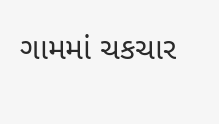ગામમાં ચકચાર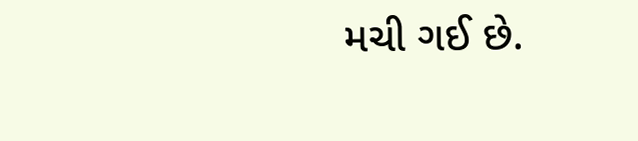મચી ગઈ છે.